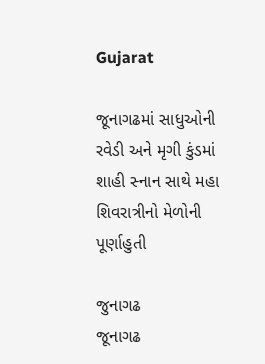Gujarat

જૂનાગઢમાં સાધુઓની રવેડી અને મૃગી કુંડમાં શાહી સ્નાન સાથે મહા શિવરાત્રીનો મેળોની પૂર્ણાહુતી

જુનાગઢ
જૂનાગઢ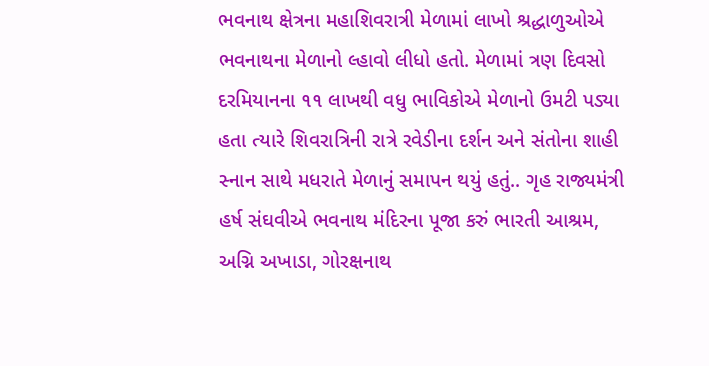ભવનાથ ક્ષેત્રના મહાશિવરાત્રી મેળામાં લાખો શ્રદ્ધાળુઓએ ભવનાથના મેળાનો લ્હાવો લીધો હતો. મેળામાં ત્રણ દિવસો દરમિયાનના ૧૧ લાખથી વધુ ભાવિકોએ મેળાનો ઉમટી પડ્યા હતા ત્યારે શિવરાત્રિની રાત્રે રવેડીના દર્શન અને સંતોના શાહી સ્નાન સાથે મધરાતે મેળાનું સમાપન થયું હતું.. ગૃહ રાજ્યમંત્રી હર્ષ સંઘવીએ ભવનાથ મંદિરના પૂજા કરું ભારતી આશ્રમ, અગ્નિ અખાડા, ગોરક્ષનાથ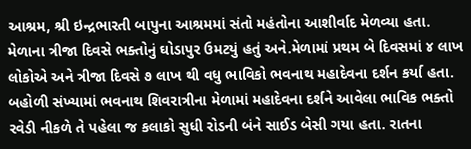આશ્રમ, શ્રી ઇન્દ્રભારતી બાપુના આશ્રમમાં સંતો મહંતોના આશીર્વાદ મેળવ્યા હતા. મેળાના ત્રીજા દિવસે ભક્તોનું ઘોડાપુર ઉમટયું હતું અને.મેળામાં પ્રથમ બે દિવસમાં ૪ લાખ લોકોએ અને ત્રીજા દિવસે ૭ લાખ થી વધુ ભાવિકો ભવનાથ મહાદેવના દર્શન કર્યા હતા. બહોળી સંખ્યામાં ભવનાથ શિવરાત્રીના મેળામાં મહાદેવના દર્શને આવેલા ભાવિક ભક્તો રવેડી નીકળે તે પહેલા જ કલાકો સુધી રોડની બંને સાઈડ બેસી ગયા હતા. રાતના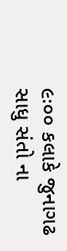૯ઃ૦૦ કલાકે જુનાગઢ સાધુ સંતો ના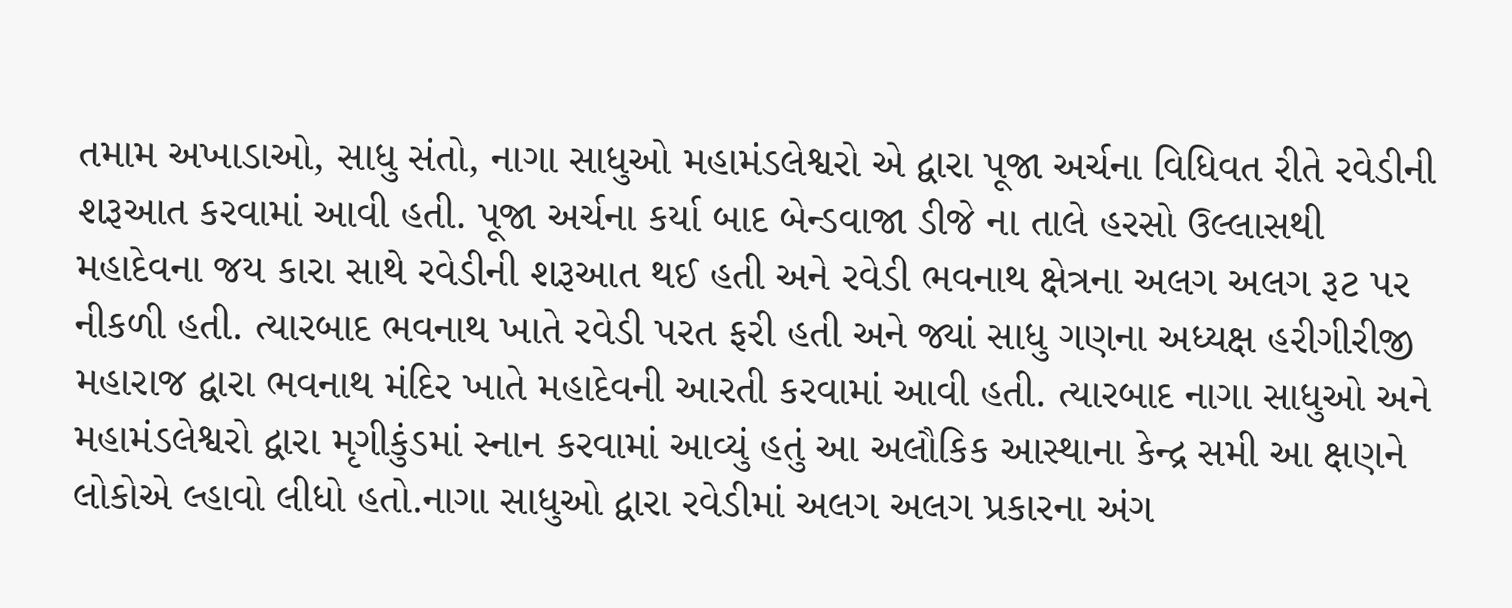તમામ અખાડાઓ, સાધુ સંતો, નાગા સાધુઓ મહામંડલેશ્વરો એ દ્વારા પૂજા અર્ચના વિધિવત રીતે રવેડીની શરૂઆત કરવામાં આવી હતી. પૂજા અર્ચના કર્યા બાદ બેન્ડવાજા ડીજે ના તાલે હરસો ઉલ્લાસથી મહાદેવના જય કારા સાથે રવેડીની શરૂઆત થઈ હતી અને રવેડી ભવનાથ ક્ષેત્રના અલગ અલગ રૂટ પર નીકળી હતી. ત્યારબાદ ભવનાથ ખાતે રવેડી પરત ફરી હતી અને જ્યાં સાધુ ગણના અધ્યક્ષ હરીગીરીજી મહારાજ દ્વારા ભવનાથ મંદિર ખાતે મહાદેવની આરતી કરવામાં આવી હતી. ત્યારબાદ નાગા સાધુઓ અને મહામંડલેશ્વરો દ્વારા મૃગીકુંડમાં સ્નાન કરવામાં આવ્યું હતું આ અલૌકિક આસ્થાના કેન્દ્ર સમી આ ક્ષણને લોકોએ લ્હાવો લીધો હતો.નાગા સાધુઓ દ્વારા રવેડીમાં અલગ અલગ પ્રકારના અંગ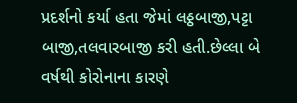પ્રદર્શનો કર્યા હતા જેમાં લઠ્ઠબાજી,પટ્ટા બાજી,તલવારબાજી કરી હતી.છેલ્લા બે વર્ષથી કોરોનાના કારણે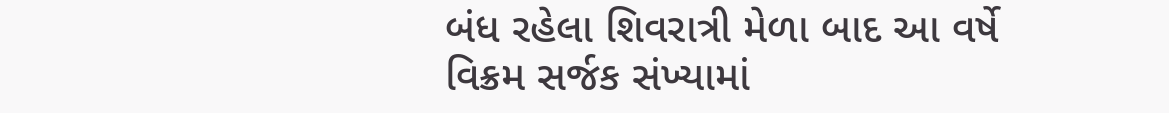બંધ રહેલા શિવરાત્રી મેળા બાદ આ વર્ષે વિક્રમ સર્જક સંખ્યામાં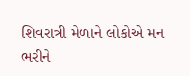શિવરાત્રી મેળાને લોકોએ મન ભરીને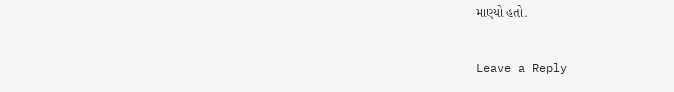માણ્યો હતો.

Leave a Reply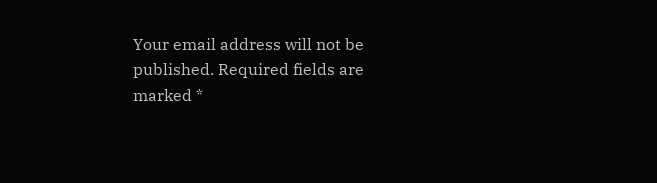Your email address will not be published. Required fields are marked *